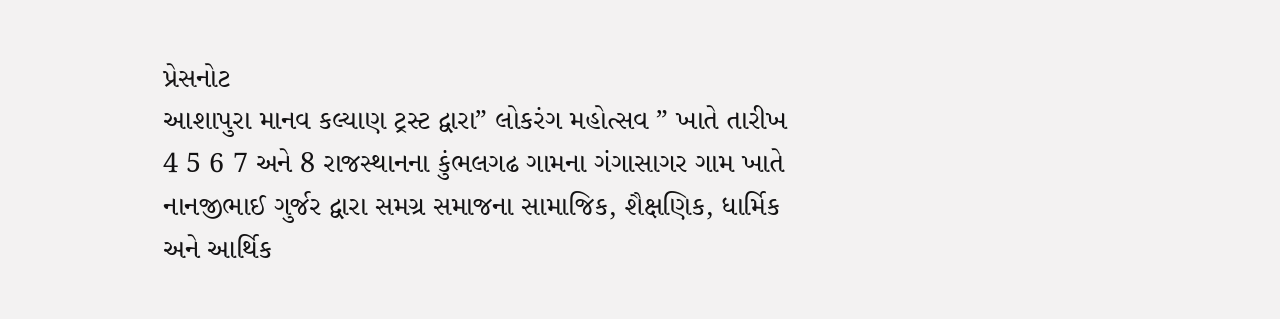પ્રેસનોટ
આશાપુરા માનવ કલ્યાણ ટ્રસ્ટ દ્વારા” લોકરંગ મહોત્સવ ” ખાતે તારીખ 4 5 6 7 અને 8 રાજસ્થાનના કુંભલગઢ ગામના ગંગાસાગર ગામ ખાતે નાનજીભાઈ ગુર્જર દ્વારા સમગ્ર સમાજના સામાજિક, શૈક્ષણિક, ધાર્મિક અને આર્થિક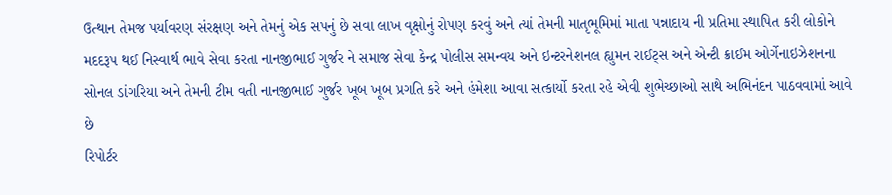ઉત્થાન તેમજ પર્યાવરણ સંરક્ષણ અને તેમનું એક સપનું છે સવા લાખ વૃક્ષોનું રોપણ કરવું અને ત્યાં તેમની માતૃભૂમિમાં માતા પન્નાદાય ની પ્રતિમા સ્થાપિત કરી લોકોને મદદરૂપ થઈ નિસ્વાર્થ ભાવે સેવા કરતા નાનજીભાઈ ગુર્જર ને સમાજ સેવા કેન્દ્ર પોલીસ સમન્વય અને ઇન્ટરનેશનલ હ્યુમન રાઈટ્સ અને એન્ટી ક્રાઈમ ઓર્ગેનાઇઝેશનના સોનલ ડાંગરિયા અને તેમની ટીમ વતી નાનજીભાઈ ગુર્જર ખૂબ ખૂબ પ્રગતિ કરે અને હંમેશા આવા સત્કાર્યો કરતા રહે એવી શુભેચ્છાઓ સાથે અભિનંદન પાઠવવામાં આવે છે
રિપોર્ટર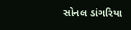સોનલ ડાંગરિયા